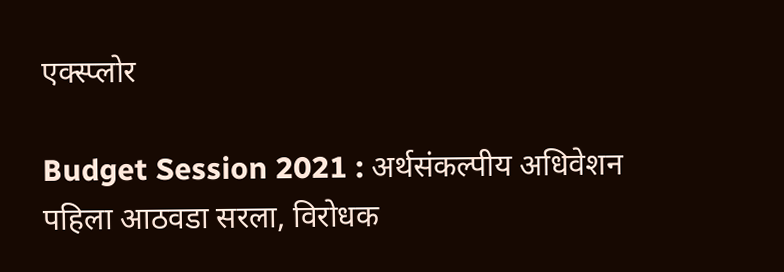एक्स्प्लोर

Budget Session 2021 : अर्थसंकल्पीय अधिवेशन पहिला आठवडा सरला, विरोधक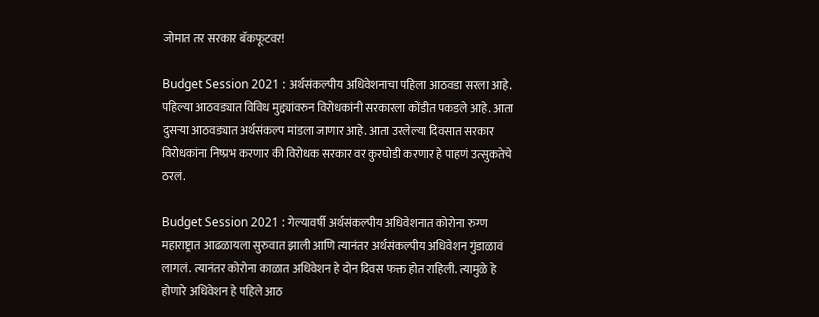जोमात तर सरकार बॅकफूटवर!

Budget Session 2021 : अर्थसंकल्पीय अधिवेशनाचा पहिला आठवडा सरला आहे. पहिल्या आठवड्यात विविध मुद्द्यांवरुन विरोधकांनी सरकारला कोंडीत पकडले आहे. आता दुसऱ्या आठवड्यात अर्थसंकल्प मांडला जाणार आहे. आता उरलेल्या दिवसात सरकार विरोधकांना निष्प्रभ करणार की विरोधक सरकार वर कुरघोडी करणार हे पाहणं उत्सुकतेचे ठरलं.

Budget Session 2021 : गेल्यावर्षी अर्थसंकल्पीय अधिवेशनात कोरोना रुग्ण महाराष्ट्रात आढळायला सुरुवात झाली आणि त्यानंतर अर्थसंकल्पीय अधिवेशन गुंडाळावं लागलं. त्यानंतर कोरोना काळात अधिवेशन हे दोन दिवस फक्त होत राहिली. त्यामुळे हे होणारे अधिवेशन हे पहिले आठ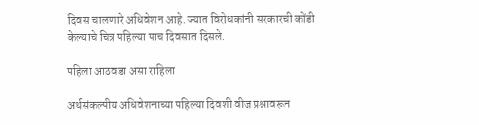दिवस चालणारे अधिवेशन आहे. ज्यात विरोधकांनी सरकारची कोंडी केल्याचे चित्र पहिल्या पाच दिवसात दिसले.

पहिला आठवडा असा राहिला

अर्थसंकल्पीय अधिवेशनाच्या पहिल्या दिवशी वीज प्रश्नावरून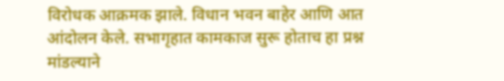विरोधक आक्रमक झाले. विधान भवन बाहेर आणि आत आंदोलन केले. सभागृहात कामकाज सुरू होताच हा प्रश्न मांडल्याने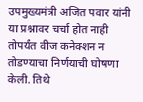उपमुख्यमंत्री अजित पवार यांनी या प्रश्नावर चर्चा होत नाही तोपर्यंत वीज कनेक्शन न तोडण्याचा निर्णयाची घोषणा केली. तिथे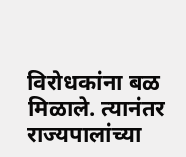विरोधकांना बळ मिळाले. त्यानंतर राज्यपालांच्या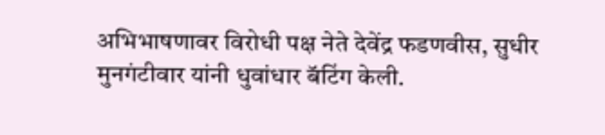अभिभाषणावर विरोधी पक्ष नेते देवेंद्र फडणवीस, सुधीर मुनगंटीवार यांनी धुवांधार बॅटिंग केली.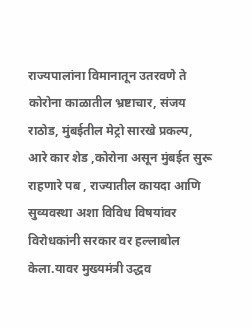राज्यपालांना विमानातून उतरवणे ते कोरोना काळातील भ्रष्टाचार, संजय राठोड, मुंबईतील मेट्रो सारखे प्रकल्प, आरे कार शेड ,कोरोना असून मुंबईत सुरू राहणारे पब , राज्यातील कायदा आणि सुव्यवस्था अशा विविध विषयांवर विरोधकांनी सरकार वर हल्लाबोल केला.यावर मुख्यमंत्री उद्धव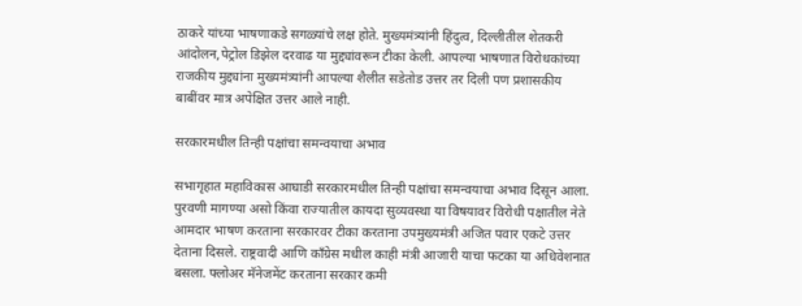ठाकरे यांच्या भाषणाकडे सगळ्यांचे लक्ष होते. मुख्यमंत्र्यांनी हिंदुत्व, दिल्लीतील शेतकरी आंदोलन,पेट्रोल डिझेल दरवाढ या मुद्द्यांवरून टीका केली. आपल्या भाषणात विरोधकांच्या राजकीय मुद्द्यांना मुख्यमंत्र्यांनी आपल्या शैलीत सडेतोड उत्तर तर दिली पण प्रशासकीय बाबींवर मात्र अपेक्षित उत्तर आले नाही.

सरकारमधील तिन्ही पक्षांचा समन्वयाचा अभाव

सभागृहात महाविकास आघाडी सरकारमधील तिन्ही पक्षांचा समन्वयाचा अभाव दिसून आला. पुरवणी मागण्या असो किंवा राज्यातील कायदा सुव्यवस्था या विषयावर विरोधी पक्षातील नेते आमदार भाषण करताना सरकारवर टीका करताना उपमुख्यमंत्री अजित पवार एकटे उत्तर देताना दिसले. राष्ट्रवादी आणि काँग्रेस मधील काही मंत्री आजारी याचा फटका या अधिवेशनात बसला. फ्लोअर मॅनेजमेंट करताना सरकार कमी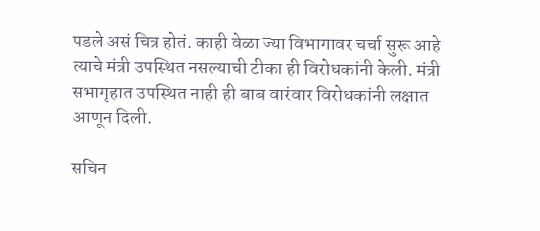पडले असं चित्र होतं. काही वेळा ज्या विभागावर चर्चा सुरू आहे त्याचे मंत्री उपस्थित नसल्याची टीका ही विरोधकांनी केली. मंत्री सभागृहात उपस्थित नाही ही बाब वारंवार विरोधकांनी लक्षात आणून दिली.

सचिन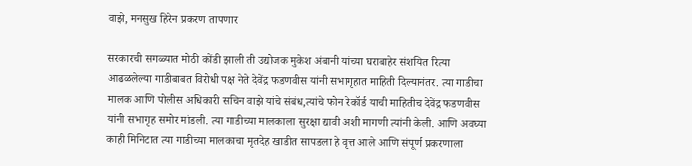वाझे, मनसुख हिरेन प्रकरण तापणार

सरकारची सगळ्यात मोठी कोंडी झाली ती उद्योजक मुकेश अंबानी यांच्या घराबाहेर संशयित रित्या आढळलेल्या गाडीबाबत विरोधी पक्ष नेते देवेंद्र फडणवीस यांनी सभागृहात माहिती दिल्यानंतर. त्या गाडीचा मालक आणि पोलीस अधिकारी सचिन वाझे यांचे संबंध,त्यांचे फोन रेकॉर्ड याची माहितीच देवेंद्र फडणवीस यांनी सभागृह समोर मांडली. त्या गाडीच्या मालकाला सुरक्षा द्यावी अशी मागणी त्यांनी केली. आणि अवघ्या काही मिनिटात त्या गाडीच्या मालकाचा मृतदेह खाडीत सापडला हे वृत्त आले आणि संपूर्ण प्रकरणाला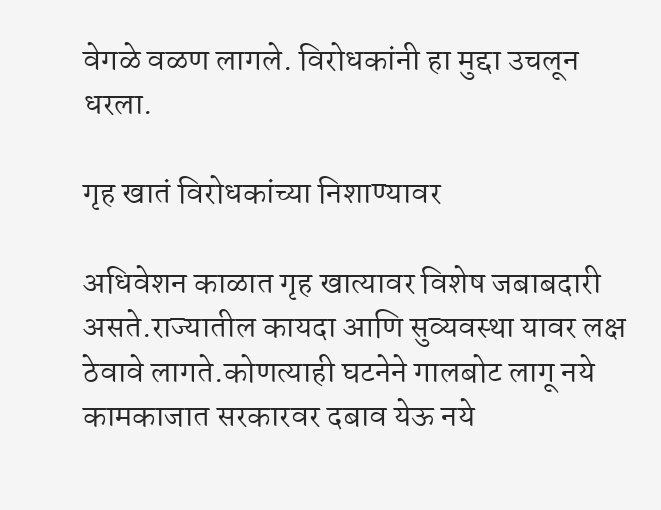वेगळे वळण लागले. विरोधकांनी हा मुद्दा उचलून धरला.

गृह खातं विरोधकांच्या निशाण्यावर

अधिवेशन काळात गृह खात्यावर विशेष जबाबदारी असते.राज्यातील कायदा आणि सुव्यवस्था यावर लक्ष ठेवावे लागते.कोणत्याही घटनेने गालबोट लागू नये कामकाजात सरकारवर दबाव येऊ नये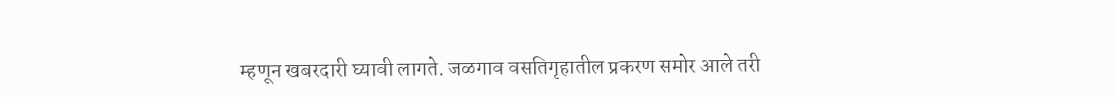म्हणून खबरदारी घ्यावी लागते. जळगाव वसतिगृहातील प्रकरण समोर आले तरी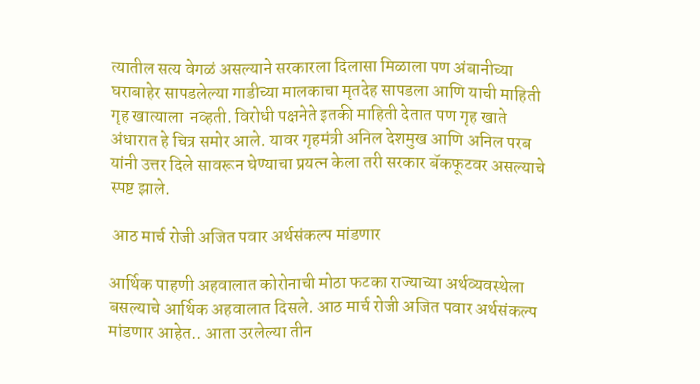त्यातील सत्य वेगळं असल्याने सरकारला दिलासा मिळाला पण अंबानीच्या घराबाहेर सापडलेल्या गाडीच्या मालकाचा मृतदेह सापडला आणि याची माहिती गृह खात्याला  नव्हती. विरोधी पक्षनेते इतकी माहिती देतात पण गृह खाते अंधारात हे चित्र समोर आले. यावर गृहमंत्री अनिल देशमुख आणि अनिल परब यांनी उत्तर दिले सावरून घेण्याचा प्रयत्न केला तरी सरकार बॅकफूटवर असल्याचे स्पष्ट झाले.

 आठ मार्च रोजी अजित पवार अर्थसंकल्प मांडणार

आर्थिक पाहणी अहवालात कोरोनाची मोठा फटका राज्याच्या अर्थव्यवस्थेला बसल्याचे आर्थिक अहवालात दिसले. आठ मार्च रोजी अजित पवार अर्थसंकल्प मांडणार आहेत.. आता उरलेल्या तीन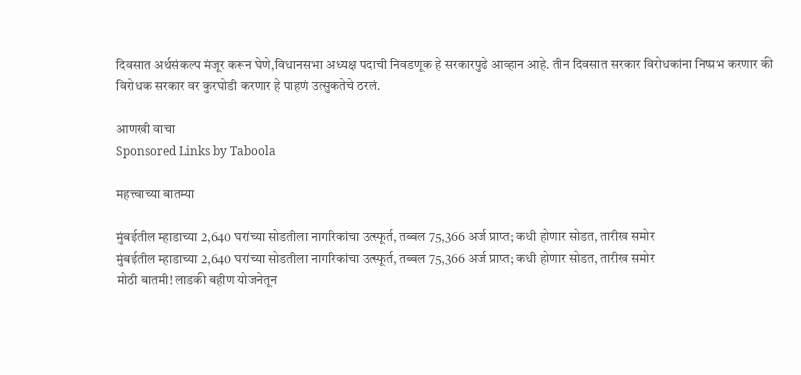दिवसात अर्थसंकल्प मंजूर करून घेणे,विधानसभा अध्यक्ष पदाची निवडणूक हे सरकारपुढे आव्हान आहे. तीन दिवसात सरकार विरोधकांना निष्प्रभ करणार की विरोधक सरकार वर कुरघोडी करणार हे पाहणं उत्सुकतेचे ठरलं.

आणखी वाचा
Sponsored Links by Taboola

महत्त्वाच्या बातम्या

मुंबईतील म्हाडाच्या 2,640 घरांच्या सोडतीला नागरिकांचा उत्स्फूर्त, तब्बल 75,366 अर्ज प्राप्त; कधी होणार सोडत, तारीख समोर
मुंबईतील म्हाडाच्या 2,640 घरांच्या सोडतीला नागरिकांचा उत्स्फूर्त, तब्बल 75,366 अर्ज प्राप्त; कधी होणार सोडत, तारीख समोर
मोठी बातमी! लाडकी बहीण योजनेतून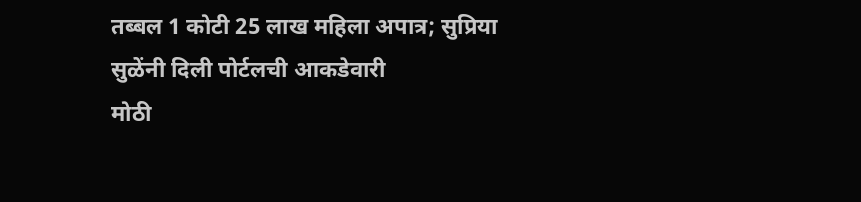तब्बल 1 कोटी 25 लाख महिला अपात्र; सुप्रिया सुळेंनी दिली पोर्टलची आकडेवारी
मोठी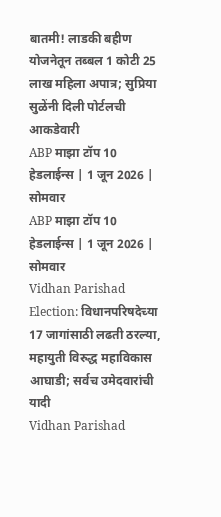बातमी! लाडकी बहीण योजनेतून तब्बल 1 कोटी 25 लाख महिला अपात्र; सुप्रिया सुळेंनी दिली पोर्टलची आकडेवारी
ABP माझा टॉप 10 हेडलाईन्स | 1 जून 2026 | सोमवार
ABP माझा टॉप 10 हेडलाईन्स | 1 जून 2026 | सोमवार
Vidhan Parishad Election: विधानपरिषदेच्या 17 जागांसाठी लढती ठरल्या, महायुती विरुद्ध महाविकास आघाडी; सर्वच उमेदवारांची यादी
Vidhan Parishad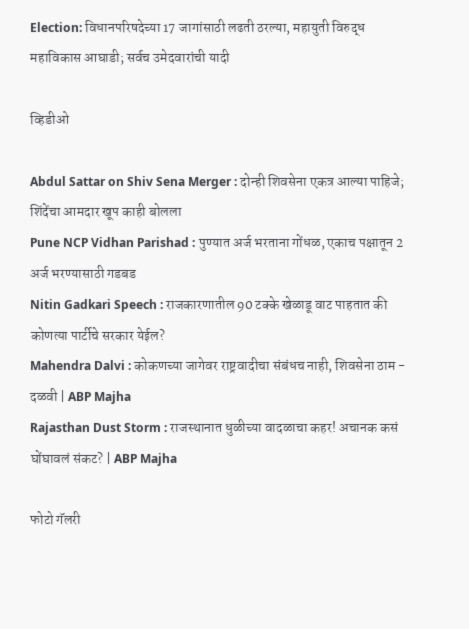Election: विधानपरिषदेच्या 17 जागांसाठी लढती ठरल्या, महायुती विरुद्ध महाविकास आघाडी; सर्वच उमेदवारांची यादी

व्हिडीओ

Abdul Sattar on Shiv Sena Merger : दोन्ही शिवसेना एकत्र आल्या पाहिजे; शिंदेंचा आमदार खूप काही बोलला
Pune NCP Vidhan Parishad : पुण्यात अर्ज भरताना गोंधळ, एकाच पक्षातून 2 अर्ज भरण्यासाठी गडबड
Nitin Gadkari Speech : राजकारणातील 90 टक्के खेळाडू वाट पाहतात की कोणत्या पार्टीचे सरकार येईल?
Mahendra Dalvi : कोकणच्या जागेवर राष्ट्रवादीचा संबंधच नाही, शिवसेना ठाम - दळवी | ABP Majha
Rajasthan Dust Storm : राजस्थानात धुळीच्या वादळाचा कहर! अचानक कसं घोंघावलं संकट? | ABP Majha

फोटो गॅलरी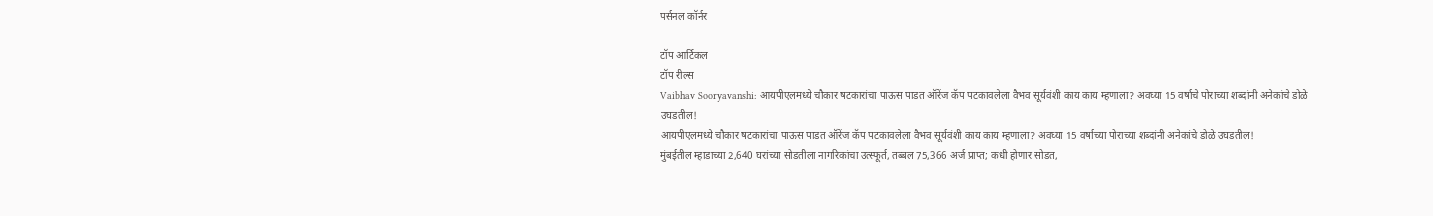पर्सनल कॉर्नर

टॉप आर्टिकल
टॉप रील्स
Vaibhav Sooryavanshi: आयपीएलमध्ये चौकार षटकारांचा पाऊस पाडत ऑरेंज कॅप पटकावलेला वैभव सूर्यवंशी काय काय म्हणाला? अवघ्या 15 वर्षाचे पोराच्या शब्दांनी अनेकांचे डोळे उघडतील!
आयपीएलमध्ये चौकार षटकारांचा पाऊस पाडत ऑरेंज कॅप पटकावलेला वैभव सूर्यवंशी काय काय म्हणाला? अवघ्या 15 वर्षाच्या पोराच्या शब्दांनी अनेकांचे डोळे उघडतील!
मुंबईतील म्हाडाच्या 2,640 घरांच्या सोडतीला नागरिकांचा उत्स्फूर्त, तब्बल 75,366 अर्ज प्राप्त; कधी होणार सोडत,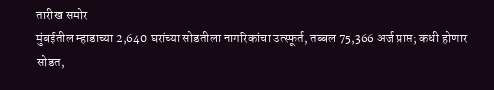तारीख समोर
मुंबईतील म्हाडाच्या 2,640 घरांच्या सोडतीला नागरिकांचा उत्स्फूर्त, तब्बल 75,366 अर्ज प्राप्त; कधी होणार सोडत,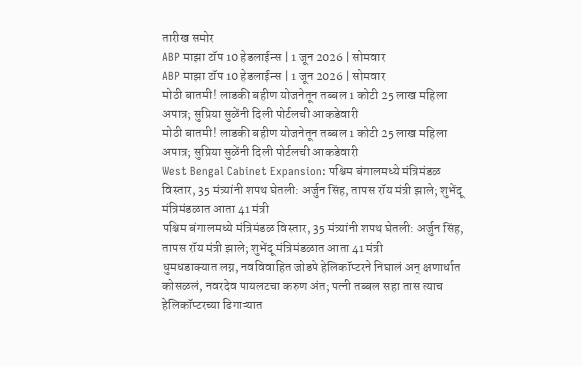तारीख समोर
ABP माझा टॉप 10 हेडलाईन्स | 1 जून 2026 | सोमवार
ABP माझा टॉप 10 हेडलाईन्स | 1 जून 2026 | सोमवार
मोठी बातमी! लाडकी बहीण योजनेतून तब्बल 1 कोटी 25 लाख महिला अपात्र; सुप्रिया सुळेंनी दिली पोर्टलची आकडेवारी
मोठी बातमी! लाडकी बहीण योजनेतून तब्बल 1 कोटी 25 लाख महिला अपात्र; सुप्रिया सुळेंनी दिली पोर्टलची आकडेवारी
West Bengal Cabinet Expansion: पश्चिम बंगालमध्ये मंत्रिमंडळ विस्तार, 35 मंत्र्यांनी शपथ घेतली: अर्जुन सिंह, तापस रॉय मंत्री झाले; शुभेंदू मंत्रिमंडळात आता 41 मंत्री
पश्चिम बंगालमध्ये मंत्रिमंडळ विस्तार, 35 मंत्र्यांनी शपथ घेतली: अर्जुन सिंह, तापस रॉय मंत्री झाले; शुभेंदू मंत्रिमंडळात आता 41 मंत्री
धुमधडाक्यात लग्न, नवविवाहित जोडपे हेलिकॉप्टरने निघालं अन् क्षणार्धात कोसळलं, नवरदेव पायलटचा करुण अंत; पत्नी तब्बल सहा तास त्याच हेलिकॉप्टरच्या ढिगाऱ्यात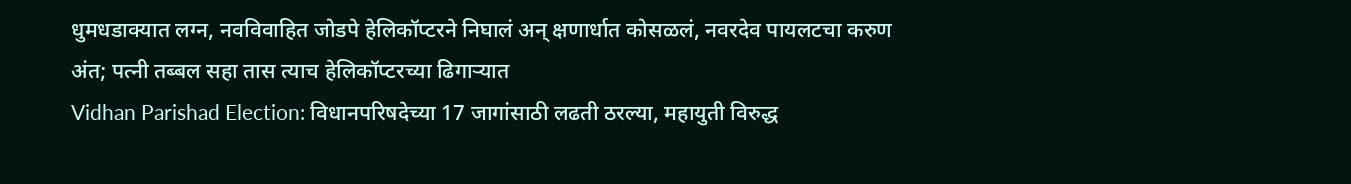धुमधडाक्यात लग्न, नवविवाहित जोडपे हेलिकॉप्टरने निघालं अन् क्षणार्धात कोसळलं, नवरदेव पायलटचा करुण अंत; पत्नी तब्बल सहा तास त्याच हेलिकॉप्टरच्या ढिगाऱ्यात
Vidhan Parishad Election: विधानपरिषदेच्या 17 जागांसाठी लढती ठरल्या, महायुती विरुद्ध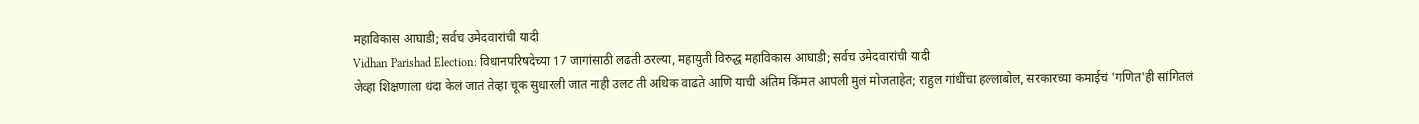महाविकास आघाडी; सर्वच उमेदवारांची यादी
Vidhan Parishad Election: विधानपरिषदेच्या 17 जागांसाठी लढती ठरल्या, महायुती विरुद्ध महाविकास आघाडी; सर्वच उमेदवारांची यादी
जेव्हा शिक्षणाला धंदा केलं जातं तेव्हा चूक सुधारली जात नाही उलट ती अधिक वाढते आणि याची अंतिम किंमत आपली मुलं मोजताहेत; राहुल गांधींचा हल्लाबोल, सरकारच्या कमाईचं 'गणित'ही सांगितलं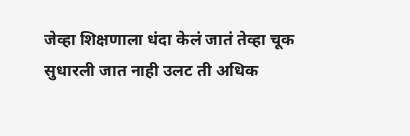जेव्हा शिक्षणाला धंदा केलं जातं तेव्हा चूक सुधारली जात नाही उलट ती अधिक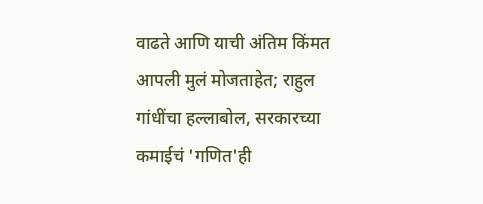वाढते आणि याची अंतिम किंमत आपली मुलं मोजताहेत; राहुल गांधींचा हल्लाबोल, सरकारच्या कमाईचं 'गणित'ही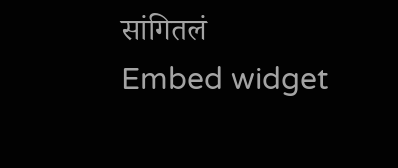सांगितलं
Embed widget